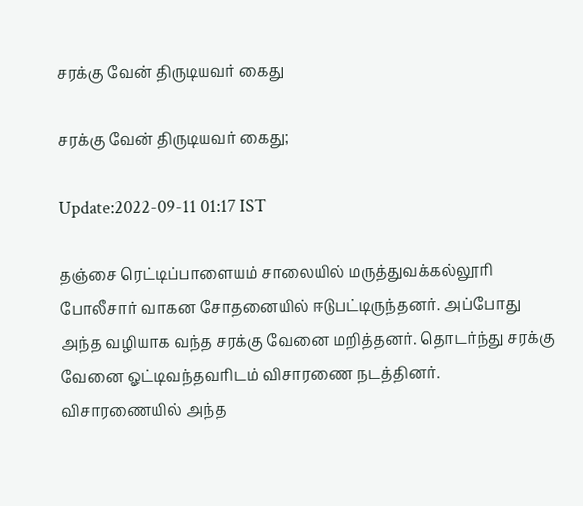சரக்கு வேன் திருடியவர் கைது

சரக்கு வேன் திருடியவர் கைது;

Update:2022-09-11 01:17 IST

தஞ்சை ரெட்டிப்பாளையம் சாலையில் மருத்துவக்கல்லூரி போலீசார் வாகன சோதனையில் ஈடுபட்டிருந்தனர். அப்போது அந்த வழியாக வந்த சரக்கு வேனை மறித்தனர். தொடர்ந்து சரக்கு வேனை ஓட்டிவந்தவரிடம் விசாரணை நடத்தினர். விசாரணையில் அந்த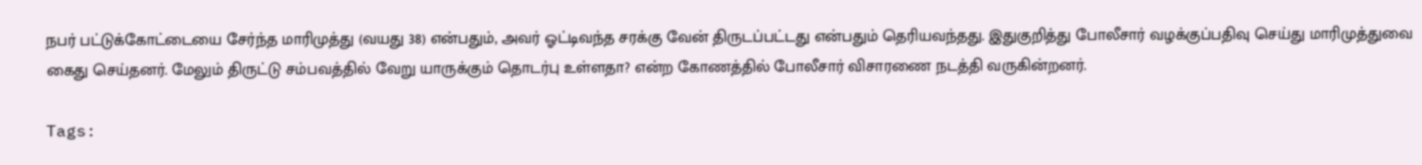நபர் பட்டுக்கோட்டையை சேர்ந்த மாரிமுத்து (வயது 38) என்பதும், அவர் ஓட்டிவந்த சரக்கு வேன் திருடப்பட்டது என்பதும் தெரியவந்தது. இதுகுறித்து போலீசார் வழக்குப்பதிவு செய்து மாரிமுத்துவை கைது செய்தனர். மேலும் திருட்டு சம்பவத்தில் வேறு யாருக்கும் தொடர்பு உள்ளதா? என்ற கோணத்தில் போலீசார் விசாரணை நடத்தி வருகின்றனர்.

Tags: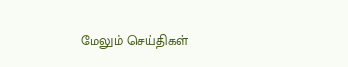மேலும் செய்திகள்